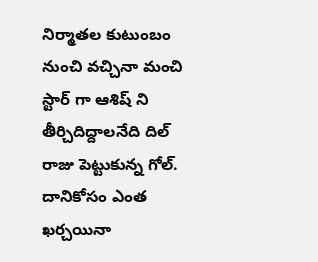నిర్మాతల కుటుంబం నుంచి వచ్చినా మంచి స్టార్ గా ఆశిష్ ని తీర్చిదిద్దాలనేది దిల్ రాజు పెట్టుకున్న గోల్. దానికోసం ఎంత ఖర్చయినా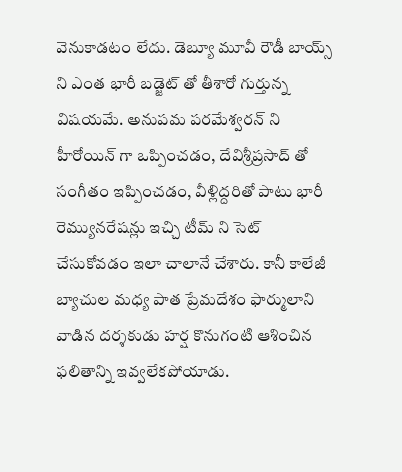వెనుకాడటం లేదు. డెబ్యూ మూవీ రౌడీ బాయ్స్ ని ఎంత భారీ బడ్జెట్ తో తీశారో గుర్తున్న విషయమే. అనుపమ పరమేశ్వరన్ ని హీరోయిన్ గా ఒప్పించడం, దేవిశ్రీప్రసాద్ తో సంగీతం ఇప్పించడం, వీళ్లిద్దరితో పాటు భారీ రెమ్యునరేషన్లు ఇచ్చి టీమ్ ని సెట్ చేసుకోవడం ఇలా చాలానే చేశారు. కానీ కాలేజీ బ్యాచుల మధ్య పాత ప్రేమదేశం ఫార్ములాని వాడిన దర్శకుడు హర్ష కొనుగంటి ఆశించిన ఫలితాన్ని ఇవ్వలేకపోయాడు.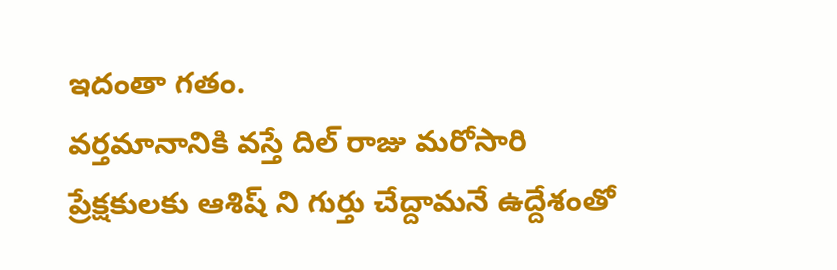ఇదంతా గతం.
వర్తమానానికి వస్తే దిల్ రాజు మరోసారి ప్రేక్షకులకు ఆశిష్ ని గుర్తు చేద్దామనే ఉద్దేశంతో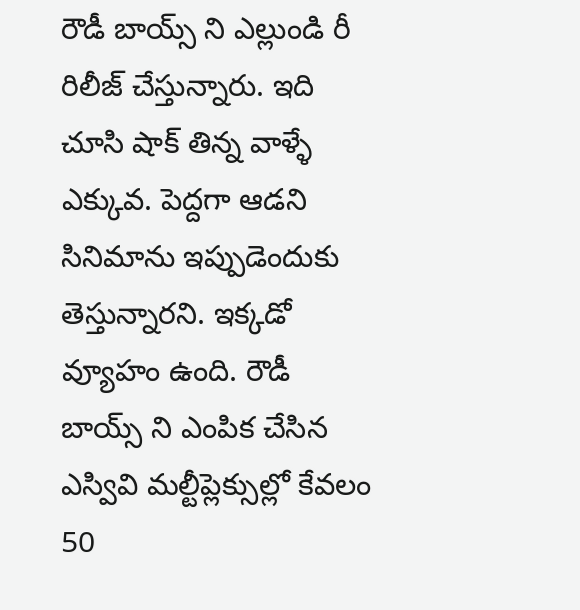రౌడీ బాయ్స్ ని ఎల్లుండి రీ రిలీజ్ చేస్తున్నారు. ఇది చూసి షాక్ తిన్న వాళ్ళే ఎక్కువ. పెద్దగా ఆడని సినిమాను ఇప్పుడెందుకు తెస్తున్నారని. ఇక్కడో వ్యూహం ఉంది. రౌడీ బాయ్స్ ని ఎంపిక చేసిన ఎస్వివి మల్టీప్లెక్సుల్లో కేవలం 50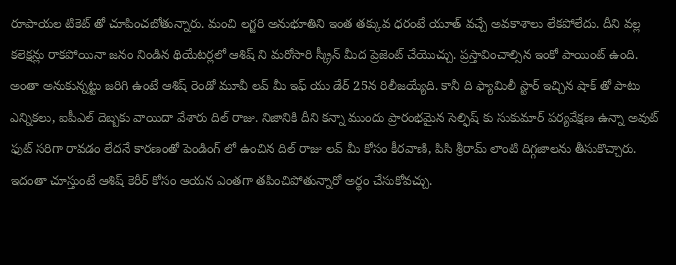రూపాయల టికెట్ తో చూపించబోతున్నారు. మంచి లగ్జరి అనుభూతిని ఇంత తక్కువ ధరంటే యూత్ వచ్చే అవకాశాలు లేకపోలేదు. దీని వల్ల కలెక్షన్లు రాకపోయినా జనం నిండిన థియేటర్లలో ఆశిష్ ని మరోసారి స్క్రీన్ మీద ప్రెజెంట్ చేయొచ్చు. ప్రస్తావించాల్సిన ఇంకో పాయింట్ ఉంది.
అంతా అనుకున్నట్టు జరిగి ఉంటే ఆశిష్ రెండో మూవీ లవ్ మీ ఇఫ్ యు డేర్ 25న రిలీజయ్యేది. కానీ ది ఫ్యామిలీ స్టార్ ఇచ్చిన షాక్ తో పాటు ఎన్నికలు, ఐపీఎల్ దెబ్బకు వాయిదా వేశారు దిల్ రాజు. నిజానికి దీని కన్నా ముందు ప్రారంభమైన సెల్ఫిష్ కు సుకుమార్ పర్యవేక్షణ ఉన్నా అవుట్ ఫుట్ సరిగా రావడం లేదనే కారణంతో పెండింగ్ లో ఉంచిన దిల్ రాజు లవ్ మీ కోసం కీరవాణి, పిసి శ్రీరామ్ లాంటి దిగ్గజాలను తీసుకొచ్చారు. ఇదంతా చూస్తుంటే ఆశిష్ కెరీర్ కోసం ఆయన ఎంతగా తపించిపోతున్నారో అర్థం చేసుకోవచ్చు.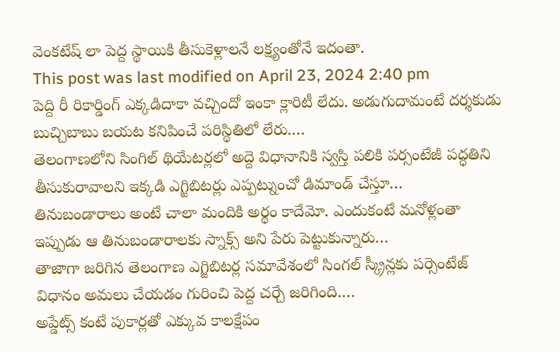వెంకటేష్ లా పెద్ద స్థాయికి తీసుకెళ్లాలనే లక్ష్యంతోనే ఇదంతా.
This post was last modified on April 23, 2024 2:40 pm
పెద్ది రీ రికార్డింగ్ ఎక్కడిదాకా వచ్చిందో ఇంకా క్లారిటీ లేదు. అడుగుదామంటే దర్శకుడు బుచ్చిబాబు బయట కనిపించే పరిస్థితిలో లేరు.…
తెలంగాణలోని సింగిల్ థియేటర్లలో అద్దె విధానానికి స్వస్తి పలికి పర్సంటేజీ పద్ధతిని తీసుకురావాలని ఇక్కడి ఎగ్జిబిటర్లు ఎప్పట్నుంచో డిమాండ్ చేస్తూ…
తినుబండారాలు అంటే చాలా మందికి అర్థం కాదేమో. ఎందుకంటే మనోళ్లంతా ఇప్పుడు ఆ తినుబండారాలకు స్నాక్స్ అని పేరు పెట్టుకున్నారు…
తాజాగా జరిగిన తెలంగాణ ఎగ్జిబిటర్ల సమావేశంలో సింగల్ స్క్రీన్లకు పర్సెంటేజ్ విధానం అమలు చేయడం గురించి పెద్ద చర్చే జరిగింది.…
అప్డేట్స్ కంటే పుకార్లతో ఎక్కువ కాలక్షేపం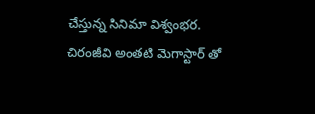చేస్తున్న సినిమా విశ్వంభర. చిరంజీవి అంతటి మెగాస్టార్ తో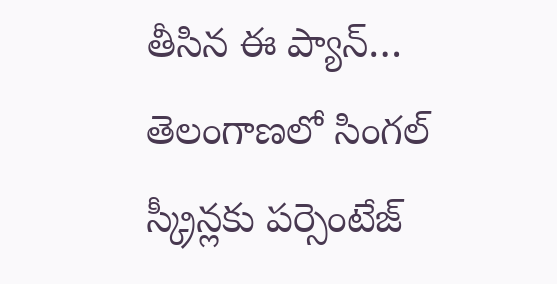తీసిన ఈ ప్యాన్…
తెలంగాణలో సింగల్ స్క్రీన్లకు పర్సెంటేజ్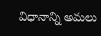విధానాన్ని అమలు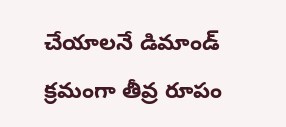చేయాలనే డిమాండ్ క్రమంగా తీవ్ర రూపం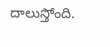దాలుస్తోంది.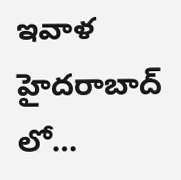ఇవాళ హైదరాబాద్ లో…